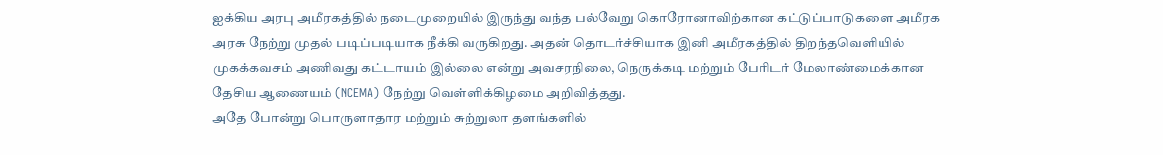ஐக்கிய அரபு அமீரகத்தில் நடைமுறையில் இருந்து வந்த பல்வேறு கொரோனாவிற்கான கட்டுப்பாடுகளை அமீரக அரசு நேற்று முதல் படிப்படியாக நீக்கி வருகிறது. அதன் தொடர்ச்சியாக இனி அமீரகத்தில் திறந்தவெளியில் முகக்கவசம் அணிவது கட்டாயம் இல்லை என்று அவசரநிலை, நெருக்கடி மற்றும் பேரிடர் மேலாண்மைக்கான தேசிய ஆணையம் (NCEMA) நேற்று வெள்ளிக்கிழமை அறிவித்தது.
அதே போன்று பொருளாதார மற்றும் சுற்றுலா தளங்களில்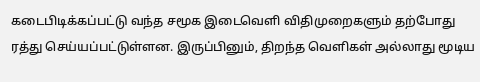கடைபிடிக்கப்பட்டு வந்த சமூக இடைவெளி விதிமுறைகளும் தற்போது ரத்து செய்யப்பட்டுள்ளன. இருப்பினும், திறந்த வெளிகள் அல்லாது மூடிய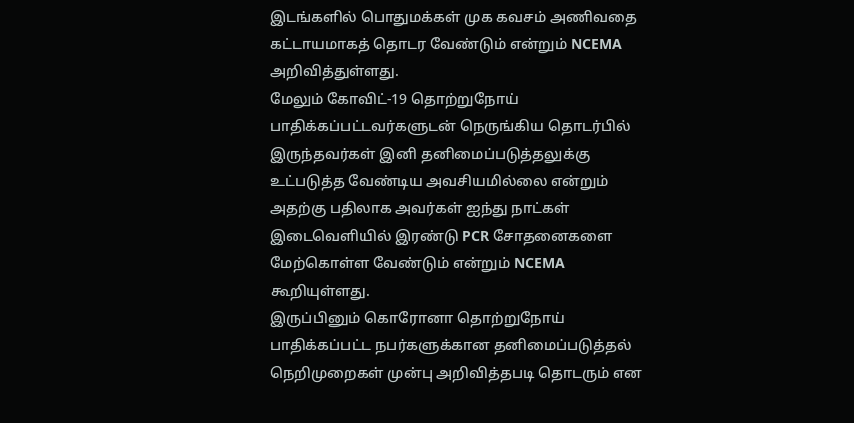இடங்களில் பொதுமக்கள் முக கவசம் அணிவதை கட்டாயமாகத் தொடர வேண்டும் என்றும் NCEMA அறிவித்துள்ளது.
மேலும் கோவிட்-19 தொற்றுநோய் பாதிக்கப்பட்டவர்களுடன் நெருங்கிய தொடர்பில் இருந்தவர்கள் இனி தனிமைப்படுத்தலுக்கு உட்படுத்த வேண்டிய அவசியமில்லை என்றும் அதற்கு பதிலாக அவர்கள் ஐந்து நாட்கள் இடைவெளியில் இரண்டு PCR சோதனைகளை மேற்கொள்ள வேண்டும் என்றும் NCEMA கூறியுள்ளது.
இருப்பினும் கொரோனா தொற்றுநோய் பாதிக்கப்பட்ட நபர்களுக்கான தனிமைப்படுத்தல் நெறிமுறைகள் முன்பு அறிவித்தபடி தொடரும் என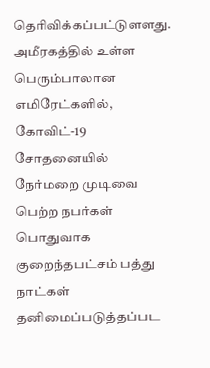தெரிவிக்கப்பட்டுளளது. அமீரகத்தில் உள்ள பெரும்பாலான எமிரேட்களில், கோவிட்-19 சோதனையில் நேர்மறை முடிவை பெற்ற நபர்கள் பொதுவாக குறைந்தபட்சம் பத்து நாட்கள் தனிமைப்படுத்தப்பட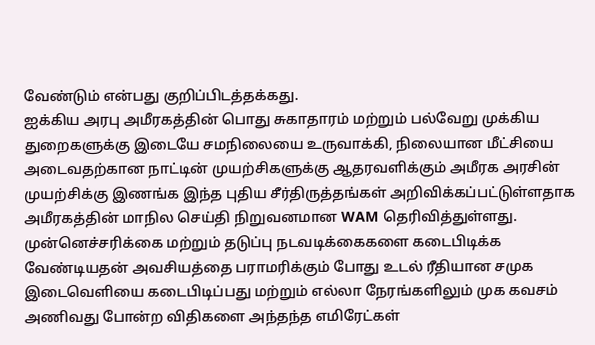வேண்டும் என்பது குறிப்பிடத்தக்கது.
ஐக்கிய அரபு அமீரகத்தின் பொது சுகாதாரம் மற்றும் பல்வேறு முக்கிய துறைகளுக்கு இடையே சமநிலையை உருவாக்கி, நிலையான மீட்சியை அடைவதற்கான நாட்டின் முயற்சிகளுக்கு ஆதரவளிக்கும் அமீரக அரசின் முயற்சிக்கு இணங்க இந்த புதிய சீர்திருத்தங்கள் அறிவிக்கப்பட்டுள்ளதாக அமீரகத்தின் மாநில செய்தி நிறுவனமான WAM தெரிவித்துள்ளது.
முன்னெச்சரிக்கை மற்றும் தடுப்பு நடவடிக்கைகளை கடைபிடிக்க வேண்டியதன் அவசியத்தை பராமரிக்கும் போது உடல் ரீதியான சமுக இடைவெளியை கடைபிடிப்பது மற்றும் எல்லா நேரங்களிலும் முக கவசம் அணிவது போன்ற விதிகளை அந்தந்த எமிரேட்கள்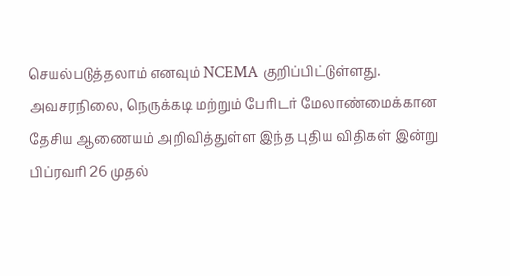செயல்படுத்தலாம் எனவும் NCEMA குறிப்பிட்டுள்ளது.
அவசரநிலை, நெருக்கடி மற்றும் பேரிடர் மேலாண்மைக்கான தேசிய ஆணையம் அறிவித்துள்ள இந்த புதிய விதிகள் இன்று பிப்ரவரி 26 முதல்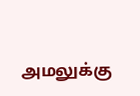அமலுக்கு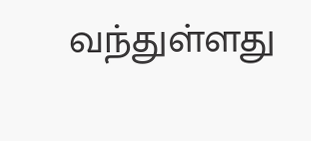வந்துள்ளது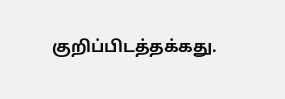குறிப்பிடத்தக்கது.